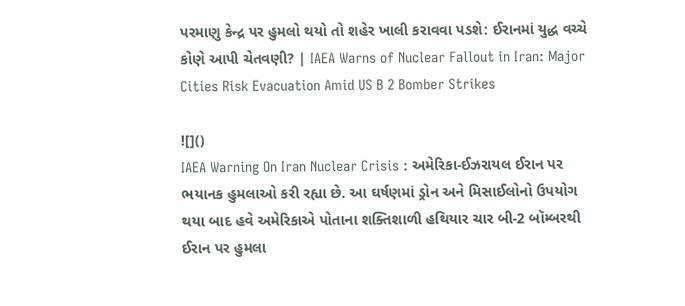પરમાણુ કેન્દ્ર પર હુમલો થયો તો શહેર ખાલી કરાવવા પડશે: ઈરાનમાં યુદ્ધ વચ્ચે કોણે આપી ચેતવણી? | IAEA Warns of Nuclear Fallout in Iran: Major Cities Risk Evacuation Amid US B 2 Bomber Strikes

![]()
IAEA Warning On Iran Nuclear Crisis : અમેરિકા-ઈઝરાયલ ઈરાન પર ભયાનક હુમલાઓ કરી રહ્યા છે. આ ઘર્ષણમાં ડ્રોન અને મિસાઈલોનો ઉપયોગ થયા બાદ હવે અમેરિકાએ પોતાના શક્તિશાળી હથિયાર ચાર બી-2 બૉમ્બરથી ઈરાન પર હુમલા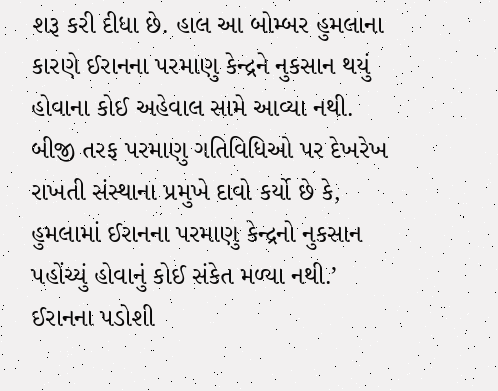શરૂ કરી દીધા છે. હાલ આ બોમ્બર હુમલાના કારણે ઈરાનના પરમાણુ કેન્દ્રને નુકસાન થયું હોવાના કોઈ અહેવાલ સામે આવ્યા નથી. બીજી તરફ પરમાણુ ગતિવિધિઓ પર દેખરેખ રાખતી સંસ્થાના પ્રમુખે દાવો કર્યો છે કે, હુમલામાં ઈરાનના પરમાણુ કેન્દ્રનો નુકસાન પહોંચ્યું હોવાનું કોઈ સંકેત મળ્યા નથી.’
ઈરાનના પડોશી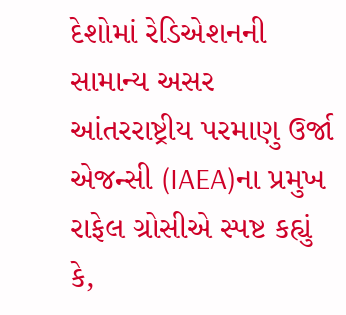દેશોમાં રેડિએશનની સામાન્ય અસર
આંતરરાષ્ટ્રીય પરમાણુ ઉર્જા એજન્સી (IAEA)ના પ્રમુખ રાફેલ ગ્રોસીએ સ્પષ્ટ કહ્યું કે,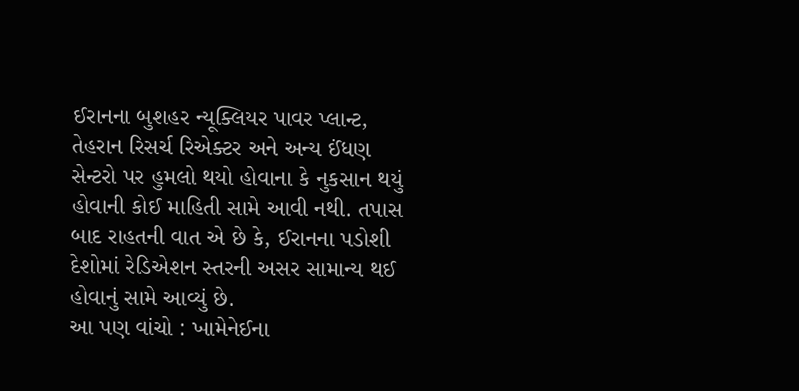ઈરાનના બુશહર ન્યૂક્લિયર પાવર પ્લાન્ટ, તેહરાન રિસર્ચ રિએક્ટર અને અન્ય ઈંધણ સેન્ટરો પર હુમલો થયો હોવાના કે નુકસાન થયું હોવાની કોઈ માહિતી સામે આવી નથી. તપાસ બાદ રાહતની વાત એ છે કે, ઈરાનના પડોશી દેશોમાં રેડિએશન સ્તરની અસર સામાન્ય થઈ હોવાનું સામે આવ્યું છે.
આ પણ વાંચો : ખામેનેઈના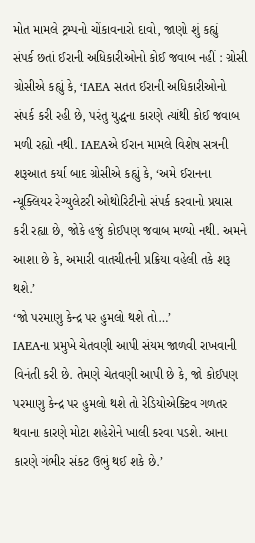મોત મામલે ટ્રમ્પનો ચોંકાવનારો દાવો, જાણો શું કહ્યું
સંપર્ક છતાં ઈરાની અધિકારીઓનો કોઈ જવાબ નહીં : ગ્રોસી
ગ્રોસીએ કહ્યું કે, ‘IAEA સતત ઈરાની અધિકારીઓનો સંપર્ક કરી રહી છે, પરંતુ યુદ્ધના કારણે ત્યાંથી કોઈ જવાબ મળી રહ્યો નથી. IAEAએ ઈરાન મામલે વિશેષ સત્રની શરૂઆત કર્યા બાદ ગ્રોસીએ કહ્યું કે, ‘અમે ઈરાનના ન્યૂક્લિયર રેગ્યુલેટરી ઓથોરિટીનો સંપર્ક કરવાનો પ્રયાસ કરી રહ્યા છે, જોકે હજું કોઈપણ જવાબ મળ્યો નથી. અમને આશા છે કે, અમારી વાતચીતની પ્રક્રિયા વહેલી તકે શરૂ થશે.’
‘જો પરમાણુ કેન્દ્ર પર હુમલો થશે તો…’
IAEAના પ્રમુખે ચેતવણી આપી સંયમ જાળવી રાખવાની વિનંતી કરી છે. તેમણે ચેતવણી આપી છે કે, જો કોઈપણ પરમાણુ કેન્દ્ર પર હુમલો થશે તો રેડિયોએક્ટિવ ગળતર થવાના કારણે મોટા શહેરોને ખાલી કરવા પડશે. આના કારણે ગંભીર સંકટ ઉભું થઈ શકે છે.’